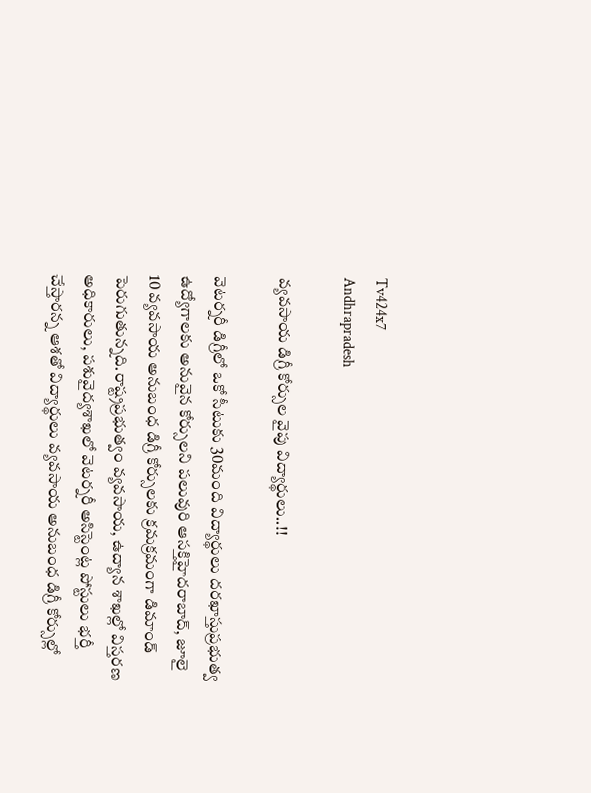Tv424x7
Andhrapradesh

వ్యవసాయ డిగ్రీ కోర్సుల వైపు విద్యార్థులు..!!

వెటర్నరీ డిగ్రీలో ఒకో సీటుకు 30మంది విద్యార్థులు దరఖాస్తుప్రభుత్వ ఉద్యోగాలకు అనువైన కోర్సులని పలువురి ఆసక్తిహైదరాబాద్‌, జూలై 10 వ్యవసాయ అనుబంధ డిగ్రీ కోర్సులకు క్రమక్రమంగా డిమాండ్‌ పెరుగుతున్నది.రాష్ట్రప్రభుత్వం వ్యవసాయ, ఉద్యాన శాఖల్లో విస్తరణ అధికారులు, పశువైద్యశాఖలో వెటర్నరీ అసిస్టెంట్ల పోస్టులు భర్తీ చేస్తారన్న ఆశతో విద్యార్థులు వ్యవసాయ అనుబంధ డిగ్రీ కోర్సుల్లో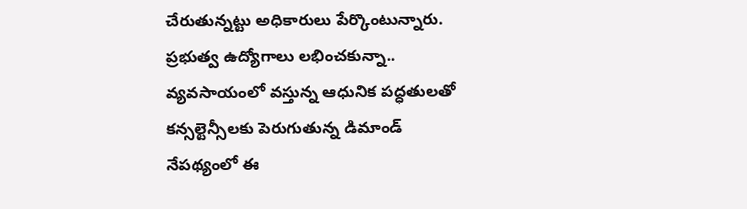చేరుతున్నట్టు అధికారులు పేర్కొంటున్నారు. ప్రభుత్వ ఉద్యోగాలు లభించకున్నా.. వ్యవసాయంలో వస్తున్న ఆధునిక పద్ధతులతో కన్సల్టెన్సీలకు పెరుగుతున్న డిమాండ్‌ నేపథ్యంలో ఈ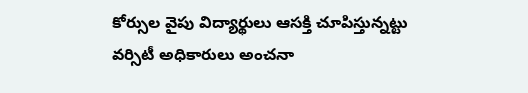కోర్సుల వైపు విద్యార్థులు ఆసక్తి చూపిస్తున్నట్టు వర్సిటీ అధికారులు అంచనా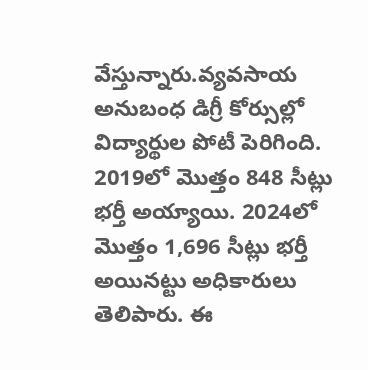వేస్తున్నారు.వ్యవసాయ అనుబంధ డిగ్రీ కోర్సుల్లో విద్యార్థుల పోటీ పెరిగింది. 2019లో మొత్తం 848 సీట్లు భర్తీ అయ్యాయి. 2024లో మొత్తం 1,696 సీట్లు భర్తీ అయినట్టు అధికారులు తెలిపారు. ఈ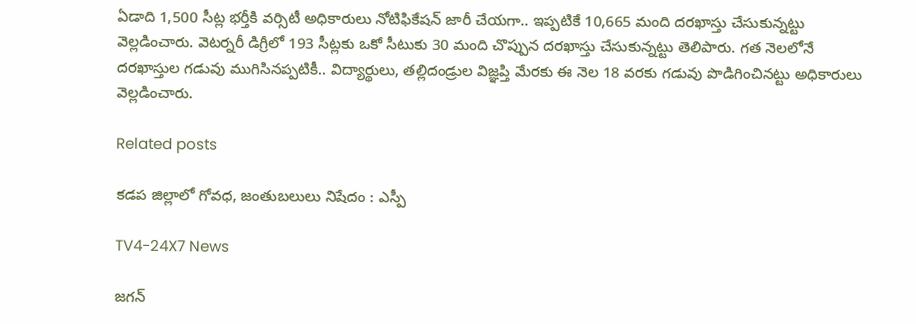ఏడాది 1,500 సీట్ల భర్తీకి వర్సిటీ అధికారులు నోటిఫికేషన్‌ జారీ చేయగా.. ఇప్పటికే 10,665 మంది దరఖాస్తు చేసుకున్నట్టు వెల్లడించారు. వెటర్నరీ డిగ్రీలో 193 సీట్లకు ఒకో సీటుకు 30 మంది చొప్పున దరఖాస్తు చేసుకున్నట్టు తెలిపారు. గత నెలలోనే దరఖాస్తుల గడువు ముగిసినప్పటికీ.. విద్యార్థులు, తల్లిదండ్రుల విజ్ఞప్తి మేరకు ఈ నెల 18 వరకు గడువు పొడిగించినట్టు అధికారులు వెల్లడించారు.

Related posts

కడప జిల్లాలో గోవధ, జంతుబలులు నిషేదం : ఎస్పీ

TV4-24X7 News

జగన్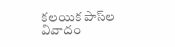కలయిక పాస్‌ల వివాదం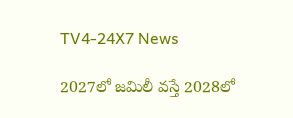TV4-24X7 News

2027లో జమిలీ వస్తే 2028లో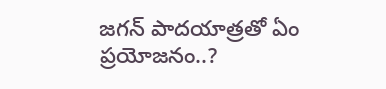జగన్ పాదయాత్రతో ఏం ప్రయోజనం..?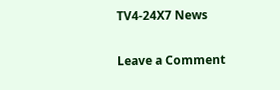TV4-24X7 News

Leave a Comment